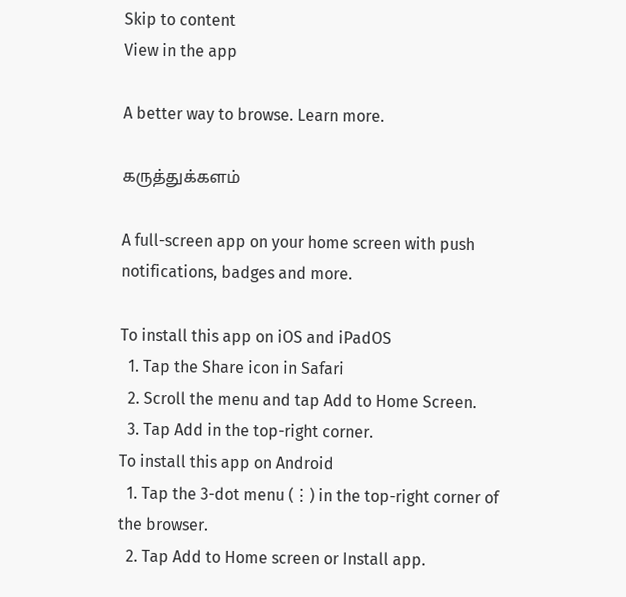Skip to content
View in the app

A better way to browse. Learn more.

கருத்துக்களம்

A full-screen app on your home screen with push notifications, badges and more.

To install this app on iOS and iPadOS
  1. Tap the Share icon in Safari
  2. Scroll the menu and tap Add to Home Screen.
  3. Tap Add in the top-right corner.
To install this app on Android
  1. Tap the 3-dot menu (⋮) in the top-right corner of the browser.
  2. Tap Add to Home screen or Install app.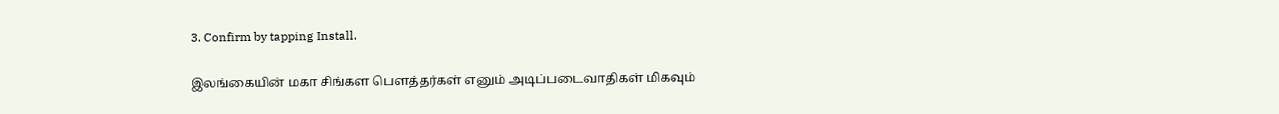3. Confirm by tapping Install.

இலங்கையின் மகா சிங்கள பௌத்தர்கள் எனும் அடிப்படைவாதிகள் மிகவும்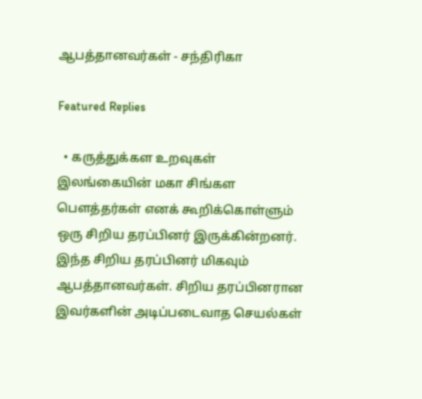ஆபத்தானவர்கள் - சந்திரிகா

Featured Replies

  • கருத்துக்கள உறவுகள்
இலங்கையின் மகா சிங்கள பௌத்தர்கள் எனக் கூறிக்கொள்ளும் ஒரு சிறிய தரப்பினர் இருக்கின்றனர். இந்த சிறிய தரப்பினர் மிகவும் ஆபத்தானவர்கள். சிறிய தரப்பினரான இவர்களின் அடிப்படைவாத செயல்கள்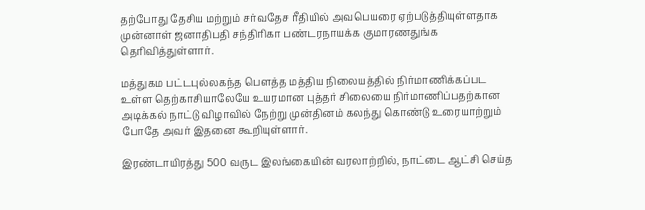தற்போது தேசிய மற்றும் சர்வதேச ரீதியில் அவபெயரை ஏற்படுத்தியுள்ளதாக முன்னாள் ஜனாதிபதி சந்திரிகா பண்டரநாயக்க குமாரணதுங்க தெரிவித்துள்ளார்.

மத்துகம பட்டபுல்லகந்த பௌத்த மத்திய நிலையத்தில் நிர்மாணிக்கப்பட உள்ள தெற்காசியாலேயே உயரமான புத்தர் சிலையை நிர்மாணிப்பதற்கான அடிக்கல் நாட்டு விழாவில் நேற்று முன்தினம் கலந்து கொண்டு உரையாற்றும் போதே அவர் இதனை கூறியுள்ளார்.

இரண்டாயிரத்து 500 வருட இலங்கையின் வரலாற்றில், நாட்டை ஆட்சி செய்த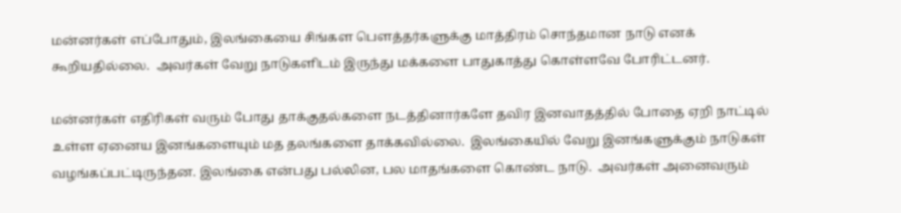மன்னர்கள் எப்போதும், இலங்கையை சிங்கள பௌத்தர்களுக்கு மாத்திரம் சொந்தமான நாடு எனக் கூறியதில்லை.  அவர்கள் வேறு நாடுகளிடம் இருந்து மக்களை பாதுகாத்து கொள்ளவே போரிட்டனர்.

மன்னர்கள் எதிரிகள் வரும் போது தாக்குதல்களை நடத்தினார்களே தவிர இனவாதத்தில் போதை ஏறி நாட்டில் உள்ள ஏனைய இனங்களையும் மத தலங்களை தாக்கவில்லை.  இலங்கையில் வேறு இனங்களுக்கும் நாடுகள் வழங்கப்பட்டிருந்தன. இலங்கை என்பது பல்லின, பல மாதங்களை கொண்ட நாடு.  அவர்கள் அனைவரும்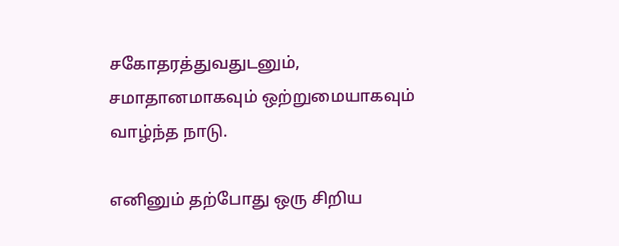சகோதரத்துவதுடனும்,  சமாதானமாகவும் ஒற்றுமையாகவும் வாழ்ந்த நாடு.

எனினும் தற்போது ஒரு சிறிய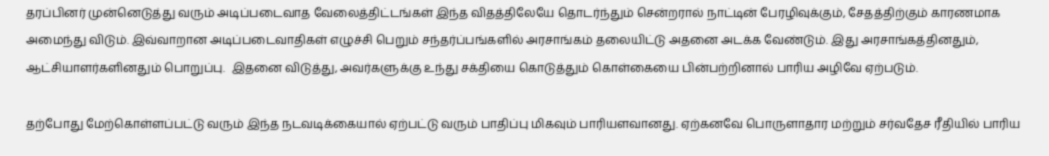தரப்பினர் முன்னெடுத்து வரும் அடிப்படைவாத வேலைத்திட்டங்கள் இந்த விதத்திலேயே தொடர்ந்தும் சென்றரால் நாட்டின் பேரழிவுக்கும், சேதத்திற்கும் காரணமாக அமைந்து விடும். இவ்வாறான அடிப்படைவாதிகள் எழுச்சி பெறும் சந்தர்ப்பங்களில் அரசாங்கம் தலையிட்டு அதனை அடக்க வேண்டும். இது அரசாங்கத்தினதும், ஆட்சியாளர்களினதும் பொறுப்பு.  இதனை விடுத்து, அவர்களுக்கு உந்து சக்தியை கொடுத்தும் கொள்கையை பின்பற்றினால் பாரிய அழிவே ஏற்படும்.

தற்போது மேற்கொள்ளப்பட்டு வரும் இந்த நடவடிக்கையால் ஏற்பட்டு வரும் பாதிப்பு மிகவும் பாரியளவானது. ஏற்கனவே பொருளாதார மற்றும் சர்வதேச ரீதியில் பாரிய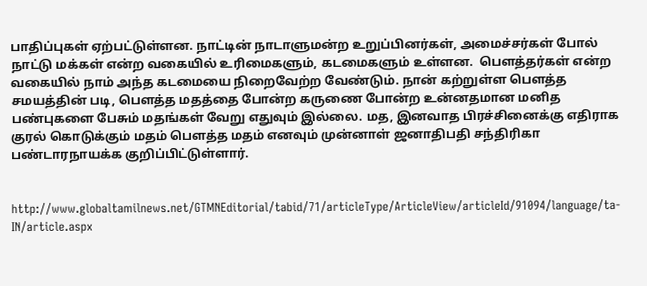பாதிப்புகள் ஏற்பட்டுள்ளன. நாட்டின் நாடாளுமன்ற உறுப்பினர்கள், அமைச்சர்கள் போல் நாட்டு மக்கள் என்ற வகையில் உரிமைகளும், கடமைகளும் உள்ளன.  பௌத்தர்கள் என்ற வகையில் நாம் அந்த கடமையை நிறைவேற்ற வேண்டும். நான் கற்றுள்ள பௌத்த சமயத்தின் படி, பௌத்த மதத்தை போன்ற கருணை போன்ற உன்னதமான மனித பண்புகளை பேசும் மதங்கள் வேறு எதுவும் இல்லை. மத, இனவாத பிரச்சினைக்கு எதிராக குரல் கொடுக்கும் மதம் பௌத்த மதம் எனவும் முன்னாள் ஜனாதிபதி சந்திரிகா பண்டாரநாயக்க குறிப்பிட்டுள்ளார்.


http://www.globaltamilnews.net/GTMNEditorial/tabid/71/articleType/ArticleView/articleId/91094/language/ta-IN/article.aspx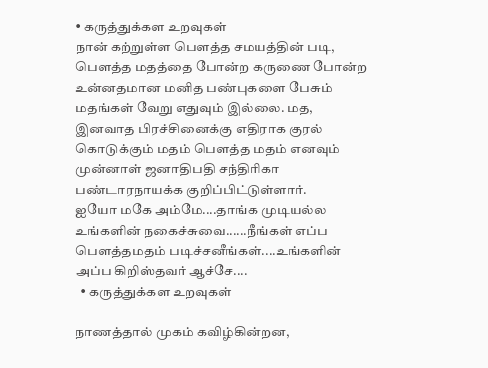• கருத்துக்கள உறவுகள்
நான் கற்றுள்ள பௌத்த சமயத்தின் படி, பௌத்த மதத்தை போன்ற கருணை போன்ற உன்னதமான மனித பண்புகளை பேசும் மதங்கள் வேறு எதுவும் இல்லை. மத, இனவாத பிரச்சினைக்கு எதிராக குரல் கொடுக்கும் மதம் பௌத்த மதம் எனவும் முன்னாள் ஜனாதிபதி சந்திரிகா பண்டாரநாயக்க குறிப்பிட்டுள்ளார்.
ஐயோ மகே அம்மே....தாங்க முடியல்ல உங்களின் நகைச்சுவை......நீங்கள் எப்ப பெளத்தமதம் படிச்சனீங்கள்....உங்களின் அப்ப கிறிஸ்தவர் ஆச்சே....
  • கருத்துக்கள உறவுகள்

நாணத்தால் முகம் கவிழ்கின்றன,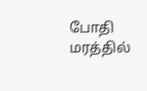போதி மரத்தில்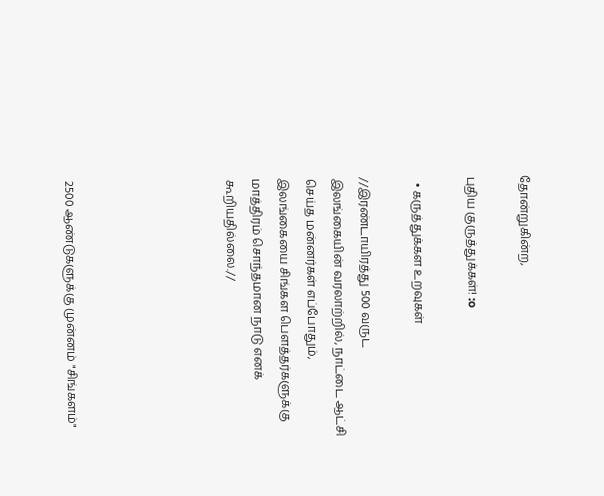தோன்றுகின்ற,

புதிய குருத்துக்கள்! :o

  • கருத்துக்கள உறவுகள்

//இரண்டாயிரத்து 500 வருட இலங்கையின் வரலாற்றில், நாட்டை ஆட்சி செய்த மன்னர்கள் எப்போதும், இலங்கையை சிங்கள பௌத்தர்களுக்கு மாத்திரம் சொந்தமான நாடு எனக் கூறியதில்லை.//





2500 ஆண்டுகளுக்கு முன்னம் "சிங்களம்"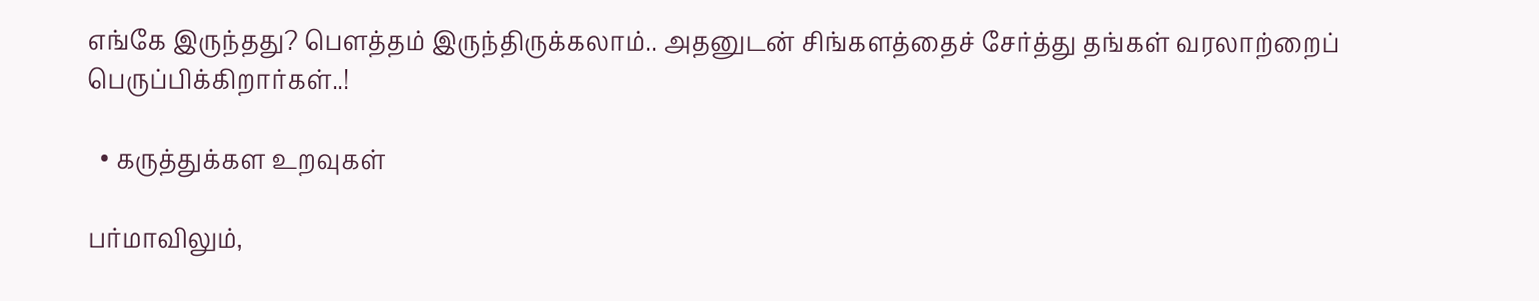எங்கே இருந்தது? பௌத்தம் இருந்திருக்கலாம்.. அதனுடன் சிங்களத்தைச் சேர்த்து தங்கள் வரலாற்றைப் பெருப்பிக்கிறார்கள்..!

  • கருத்துக்கள உறவுகள்

பர்மாவிலும்,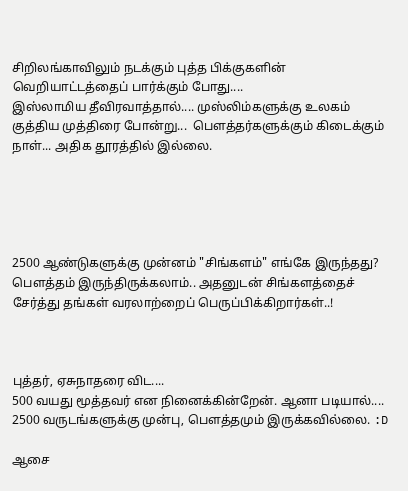சிறிலங்காவிலும் நடக்கும் புத்த பிக்குகளின் வெறியாட்டத்தைப் பார்க்கும் போது....
இஸ்லாமிய தீவிரவாத்தால்.... முஸ்லிம்களுக்கு உலகம் குத்திய முத்திரை போன்று...  பௌத்தர்களுக்கும் கிடைக்கும் நாள்... அதிக தூரத்தில் இல்லை.





2500 ஆண்டுகளுக்கு முன்னம் "சிங்களம்" எங்கே இருந்தது? பௌத்தம் இருந்திருக்கலாம்.. அதனுடன் சிங்களத்தைச் சேர்த்து தங்கள் வரலாற்றைப் பெருப்பிக்கிறார்கள்..!



புத்தர், ஏசுநாதரை விட....
500 வயது மூத்தவர் என நினைக்கின்றேன். ஆனா படியால்.... 2500 வருடங்களுக்கு முன்பு, பௌத்தமும் இருக்கவில்லை. :D

ஆசை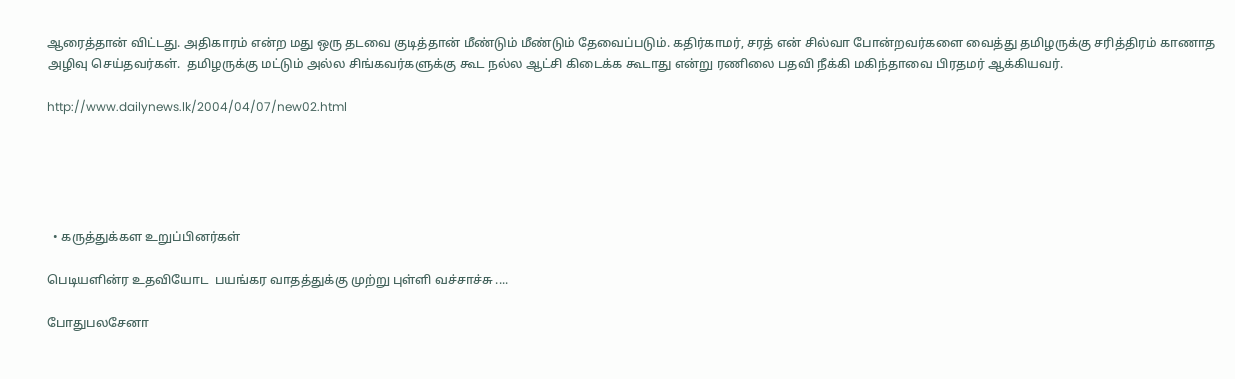ஆரைத்தான் விட்டது. அதிகாரம் என்ற மது ஒரு தடவை குடித்தான் மீண்டும் மீண்டும் தேவைப்படும். கதிர்காமர், சரத் என் சில்வா போன்றவர்களை வைத்து தமிழருக்கு சரித்திரம் காணாத அழிவு செய்தவர்கள்.  தமிழருக்கு மட்டும் அல்ல சிங்கவர்களுக்கு கூட நல்ல ஆட்சி கிடைக்க கூடாது என்று ரணிலை பதவி நீக்கி மகிந்தாவை பிரதமர் ஆக்கியவர்.

http://www.dailynews.lk/2004/04/07/new02.html





  • கருத்துக்கள உறுப்பினர்கள்

பெடியளின்ர உதவியோட  பயங்கர வாதத்துக்கு முற்று புள்ளி வச்சாச்சு ....

போதுபலசேனா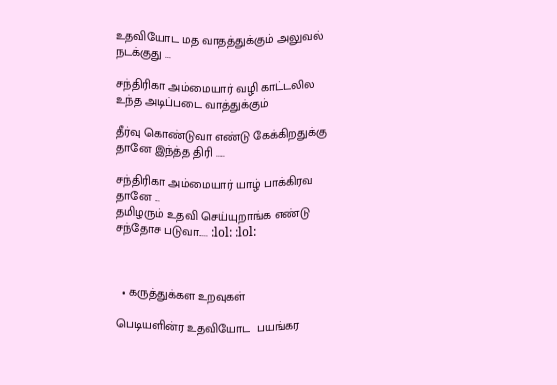உதவியோட மத வாதத்துக்கும் அலுவல் நடக்குது ...

சந்திரிகா அம்மையார் வழி காட்டலில உந்த அடிப்படை வாத்துக்கும்

தீர்வு கொண்டுவா எண்டு கேக்கிறதுக்கு தானே இந்த்த திரி .....

சந்திரிகா அம்மையார் யாழ் பாக்கிரவ  தானே ...
தமிழரும் உதவி செய்யுறாங்க எண்டு  சந்தோச படுவா..... :lol: :lol:



  • கருத்துக்கள உறவுகள்

பெடியளின்ர உதவியோட  பயங்கர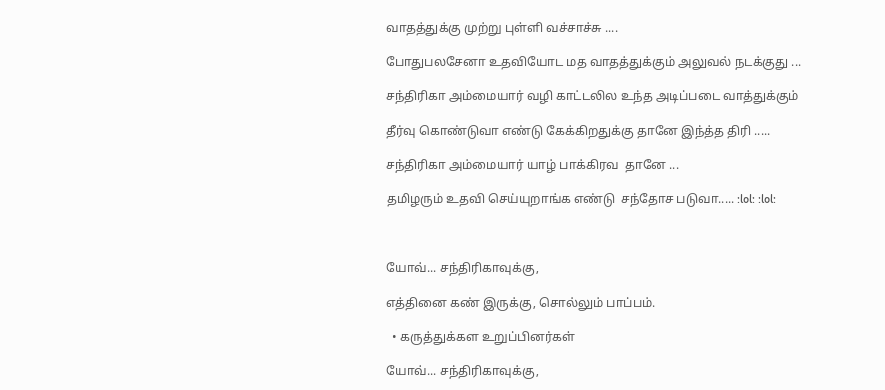வாதத்துக்கு முற்று புள்ளி வச்சாச்சு ....

போதுபலசேனா உதவியோட மத வாதத்துக்கும் அலுவல் நடக்குது ...

சந்திரிகா அம்மையார் வழி காட்டலில உந்த அடிப்படை வாத்துக்கும்

தீர்வு கொண்டுவா எண்டு கேக்கிறதுக்கு தானே இந்த்த திரி .....

சந்திரிகா அம்மையார் யாழ் பாக்கிரவ  தானே ...

தமிழரும் உதவி செய்யுறாங்க எண்டு  சந்தோச படுவா..... :lol: :lol:



யோவ்... சந்திரிகாவுக்கு,

எத்தினை கண் இருக்கு, சொல்லும் பாப்பம்.

  • கருத்துக்கள உறுப்பினர்கள்

யோவ்... சந்திரிகாவுக்கு,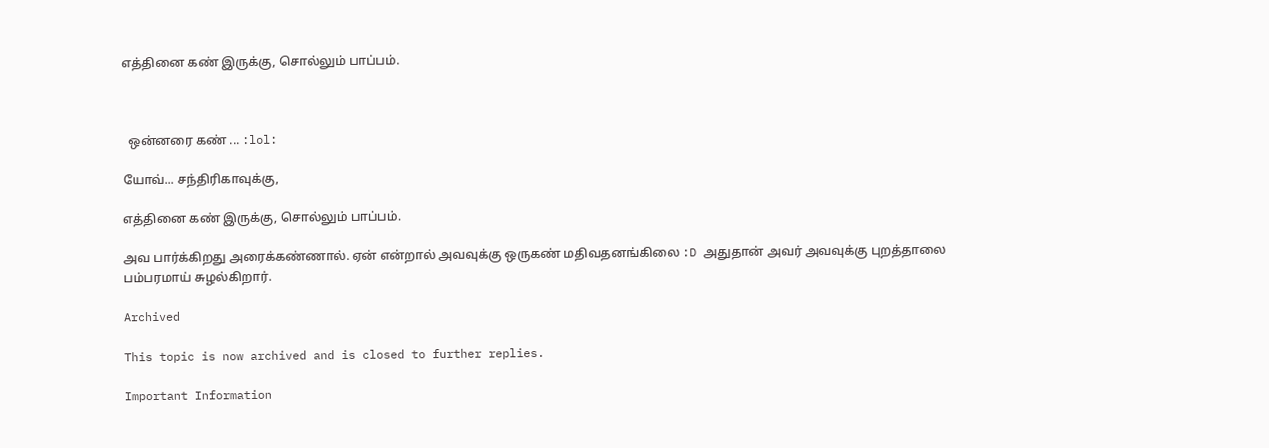எத்தினை கண் இருக்கு, சொல்லும் பாப்பம்.



  ஒன்னரை கண் ... :lol:

யோவ்... சந்திரிகாவுக்கு,

எத்தினை கண் இருக்கு, சொல்லும் பாப்பம்.

அவ பார்க்கிறது அரைக்கண்ணால். ஏன் என்றால் அவவுக்கு ஒருகண் மதிவதனங்கிலை :D அதுதான் அவர் அவவுக்கு புறத்தாலை பம்பரமாய் சுழல்கிறார்.

Archived

This topic is now archived and is closed to further replies.

Important Information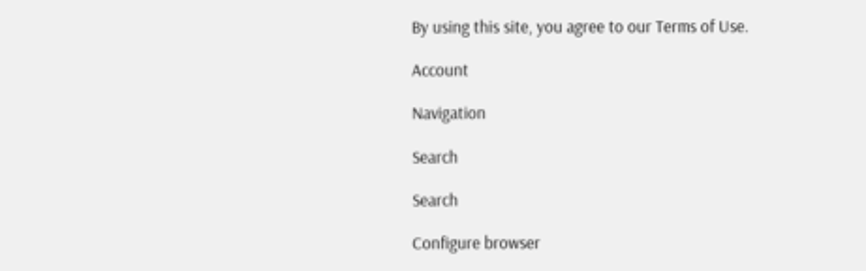By using this site, you agree to our Terms of Use.

Account

Navigation

Search

Search

Configure browser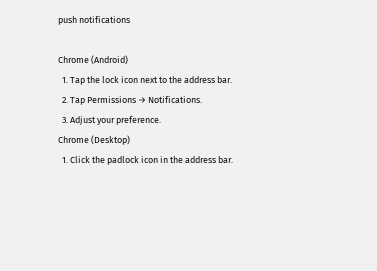push notifications

Chrome (Android)
  1. Tap the lock icon next to the address bar.
  2. Tap Permissions → Notifications.
  3. Adjust your preference.
Chrome (Desktop)
  1. Click the padlock icon in the address bar.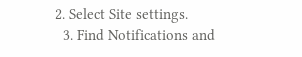2. Select Site settings.
  3. Find Notifications and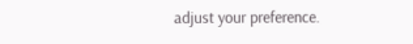adjust your preference.